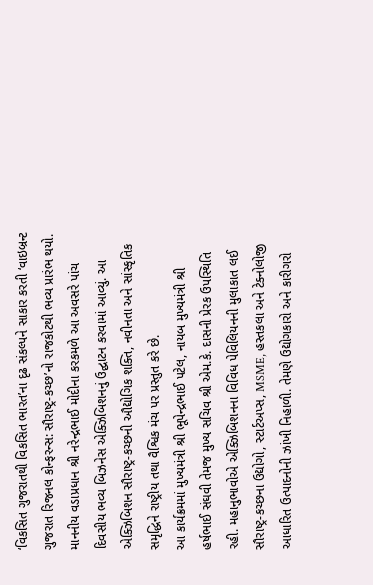‘વિકસિત ગુજરાતથી વિકસિત ભારત’ના દૃઢ સંકલ્પને સાકાર કરતી ‘વાઇબ્રન્ટ ગુજરાત રિજનલ કોન્ફરન્સ: સૌરાષ્ટ્ર-કચ્છ’નો રાજકોટથી ભવ્ય પ્રારંભ થયો. માનનીય વડાપ્રધાન શ્રી નરેન્દ્રભાઈ મોદીના કરકમળે આ અવસરે પાંચ દિવસીય ભવ્ય બિઝનેસ એક્ઝિબિશનનું ઉદ્ઘાટન કરવામાં આવ્યું. આ એક્ઝિબિશન સૌરાષ્ટ્ર-કચ્છની ઔદ્યોગિક શક્તિ, નવીનતા અને સાંસ્કૃતિક સમૃદ્ધિને રાષ્ટ્રીય તથા વૈશ્વિક મંચ પર પ્રસ્તુત કરે છે.
આ કાર્યક્રમમાં મુખ્યમંત્રી શ્રી ભૂપેન્દ્રભાઈ પટેલ, નાયબ મુખ્યમંત્રી શ્રી હર્ષભાઈ સંઘવી તેમજ મુખ્ય સચિવ શ્રી એમ.કે. દાસની પ્રેરક ઉપસ્થિતિ રહી. મહાનુભાવોએ એક્ઝિબિશનના વિવિધ પેવિલિયનની મુલાકાત લઈ સૌરાષ્ટ્ર-કચ્છના ઉદ્યોગો, સ્ટાર્ટઅપ્સ, MSME, હસ્તકલા અને ટેક્નોલોજી આધારિત ઉત્પાદનોની ઝાંખી નિહાળી. તેમણે ઉદ્યોગકારો અને કારીગરો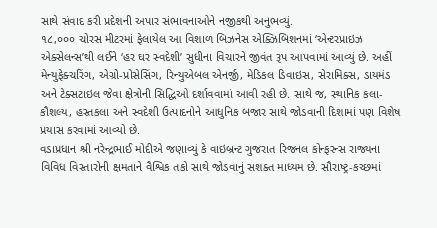સાથે સંવાદ કરી પ્રદેશની અપાર સંભાવનાઓને નજીકથી અનુભવ્યું.
૧૮,૦૦૦ ચોરસ મીટરમાં ફેલાયેલ આ વિશાળ બિઝનેસ એક્ઝિબિશનમાં ‘એન્ટરપ્રાઇઝ એક્સેલન્સ’થી લઈને ‘હર ઘર સ્વદેશી’ સુધીના વિચારને જીવંત રૂપ આપવામાં આવ્યું છે. અહીં મેન્યુફેક્ચરિંગ, એગ્રો-પ્રોસેસિંગ, રિન્યુએબલ એનર્જી, મેડિકલ ડિવાઇસ, સેરામિક્સ, ડાયમંડ અને ટેક્સટાઇલ જેવા ક્ષેત્રોની સિદ્ધિઓ દર્શાવવામાં આવી રહી છે. સાથે જ, સ્થાનિક કલા-કૌશલ્ય, હસ્તકલા અને સ્વદેશી ઉત્પાદનોને આધુનિક બજાર સાથે જોડવાની દિશામાં પણ વિશેષ પ્રયાસ કરવામાં આવ્યો છે.
વડાપ્રધાન શ્રી નરેન્દ્રભાઈ મોદીએ જણાવ્યું કે વાઇબ્રન્ટ ગુજરાત રિજનલ કોન્ફરન્સ રાજ્યના વિવિધ વિસ્તારોની ક્ષમતાને વૈશ્વિક તકો સાથે જોડવાનું સશક્ત માધ્યમ છે. સૌરાષ્ટ્ર-કચ્છમાં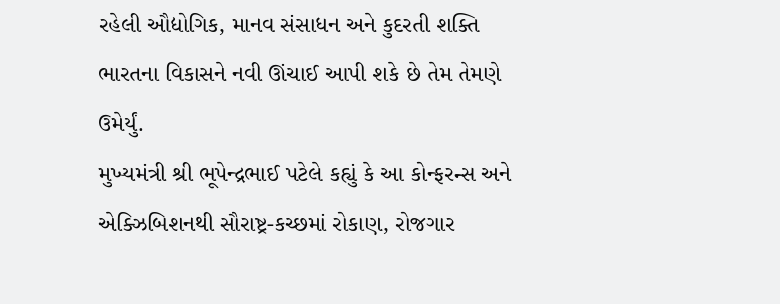રહેલી ઔદ્યોગિક, માનવ સંસાધન અને કુદરતી શક્તિ ભારતના વિકાસને નવી ઊંચાઈ આપી શકે છે તેમ તેમણે ઉમેર્યું.
મુખ્યમંત્રી શ્રી ભૂપેન્દ્રભાઈ પટેલે કહ્યું કે આ કોન્ફરન્સ અને એક્ઝિબિશનથી સૌરાષ્ટ્ર-કચ્છમાં રોકાણ, રોજગાર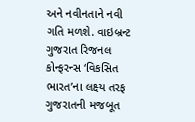અને નવીનતાને નવી ગતિ મળશે. વાઇબ્રન્ટ ગુજરાત રિજનલ કોન્ફરન્સ ‘વિકસિત ભારત’ના લક્ષ્ય તરફ ગુજરાતની મજબૂત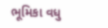ભૂમિકા વધુ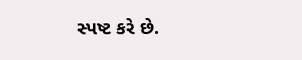સ્પષ્ટ કરે છે.